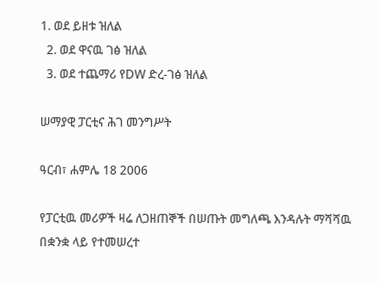1. ወደ ይዘቱ ዝለል
  2. ወደ ዋናዉ ገፅ ዝለል
  3. ወደ ተጨማሪ የDW ድረ-ገፅ ዝለል

ሠማያዊ ፓርቲና ሕገ መንግሥት

ዓርብ፣ ሐምሌ 18 2006

የፓርቲዉ መሪዎች ዛሬ ለጋዘጠኞች በሠጡት መግለጫ እንዳሉት ማሻሻዉ በቋንቋ ላይ የተመሠረተ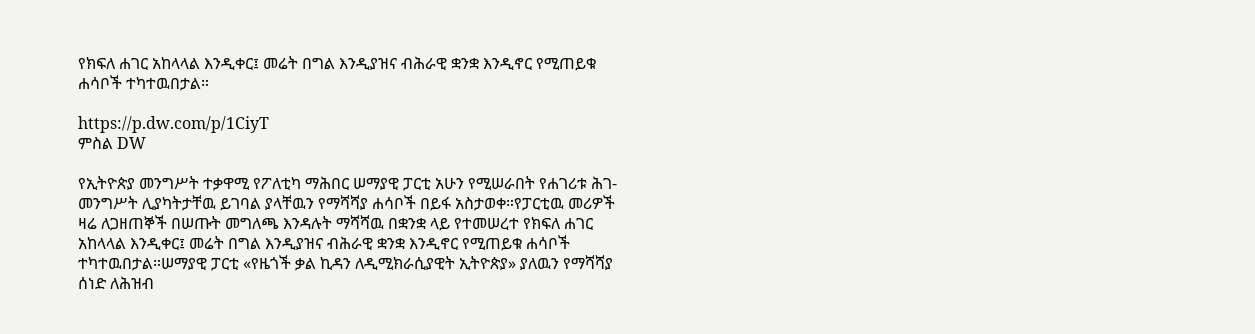የክፍለ ሐገር አከላላል እንዲቀር፤ መሬት በግል እንዲያዝና ብሕራዊ ቋንቋ እንዲኖር የሚጠይቁ ሐሳቦች ተካተዉበታል።

https://p.dw.com/p/1CiyT
ምስል DW

የኢትዮጵያ መንግሥት ተቃዋሚ የፖለቲካ ማሕበር ሠማያዊ ፓርቲ አሁን የሚሠራበት የሐገሪቱ ሕገ-መንግሥት ሊያካትታቸዉ ይገባል ያላቸዉን የማሻሻያ ሐሳቦች በይፋ አስታወቀ።የፓርቲዉ መሪዎች ዛሬ ለጋዘጠኞች በሠጡት መግለጫ እንዳሉት ማሻሻዉ በቋንቋ ላይ የተመሠረተ የክፍለ ሐገር አከላላል እንዲቀር፤ መሬት በግል እንዲያዝና ብሕራዊ ቋንቋ እንዲኖር የሚጠይቁ ሐሳቦች ተካተዉበታል።ሠማያዊ ፓርቲ «የዜጎች ቃል ኪዳን ለዲሚክራሲያዊት ኢትዮጵያ» ያለዉን የማሻሻያ ሰነድ ለሕዝብ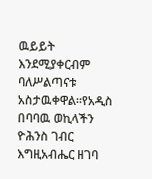ዉይይት እንደሚያቀርብም ባለሥልጣናቱ አስታዉቀዋል።የአዲስ በባባዉ ወኪላችን ዮሕንስ ገብር እግዚአብሔር ዘገባ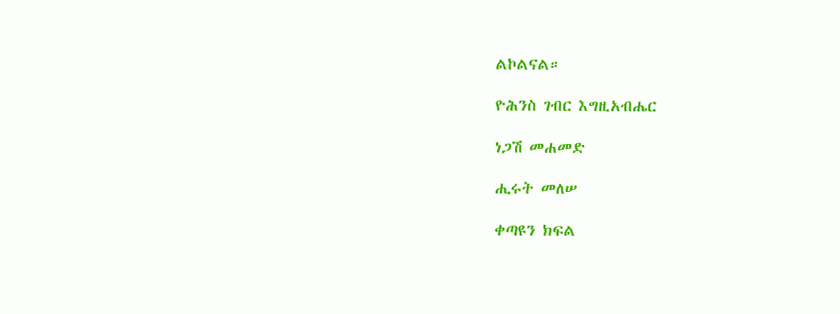ልኮልናል።

ዮሕንስ ገብር እግዚአብሔር

ነጋሽ መሐመድ

ሒሩት መለሠ

ቀጣዩን ክፍል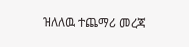ዝለለዉ ተጨማሪ መረጃ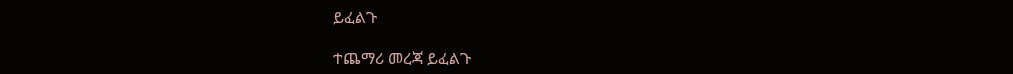ይፈልጉ

ተጨማሪ መረጃ ይፈልጉ